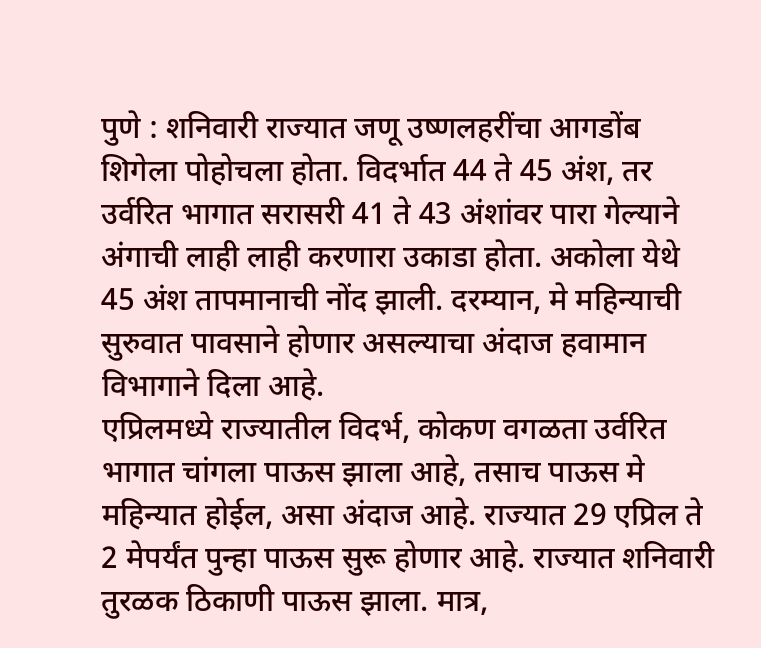पुणे : शनिवारी राज्यात जणू उष्णलहरींचा आगडोंब शिगेला पोहोचला होता. विदर्भात 44 ते 45 अंश, तर उर्वरित भागात सरासरी 41 ते 43 अंशांवर पारा गेल्याने अंगाची लाही लाही करणारा उकाडा होता. अकोला येथे 45 अंश तापमानाची नोंद झाली. दरम्यान, मे महिन्याची सुरुवात पावसाने होणार असल्याचा अंदाज हवामान विभागाने दिला आहे.
एप्रिलमध्ये राज्यातील विदर्भ, कोकण वगळता उर्वरित भागात चांगला पाऊस झाला आहे, तसाच पाऊस मे महिन्यात होईल, असा अंदाज आहे. राज्यात 29 एप्रिल ते 2 मेपर्यंत पुन्हा पाऊस सुरू होणार आहे. राज्यात शनिवारी तुरळक ठिकाणी पाऊस झाला. मात्र,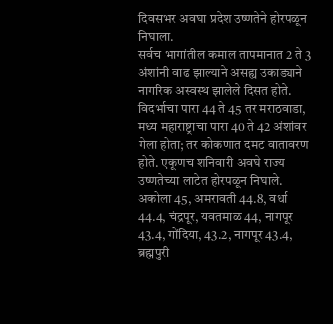दिवसभर अवघा प्रदेश उष्णतेने होरपळून निघाला.
सर्वच भागांतील कमाल तापमानात 2 ते 3 अंशांनी वाढ झाल्याने असह्य उकाड्याने नागरिक अस्वस्थ झालेले दिसत होते. विदर्भाचा पारा 44 ते 45 तर मराठवाडा, मध्य महाराष्ट्राचा पारा 40 ते 42 अंशांवर गेला होता; तर कोकणात दमट वातावरण होते. एकूणच शनिवारी अवघे राज्य उष्णतेच्या लाटेत होरपळून निघाले.
अकोला 45, अमरावती 44.8, वर्धा 44.4, चंद्रपूर, यवतमाळ 44, नागपूर 43.4, गोंदिया, 43.2, नागपूर 43.4, ब्रह्मपुरी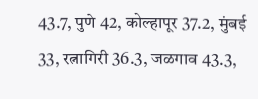43.7, पुणे 42, कोल्हापूर 37.2, मुंबई 33, रत्नागिरी 36.3, जळगाव 43.3,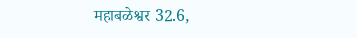महाबळेश्वर 32.6,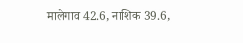मालेगाव 42.6, नाशिक 39.6,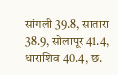सांगली 39.8, सातारा 38.9, सोलापूर 41.4, धाराशिव 40.4, छ.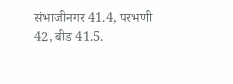संभाजीनगर 41.4, परभणी 42, बीड 41.5.